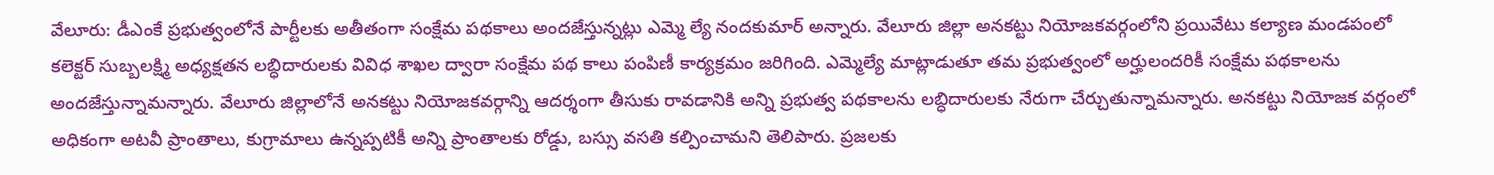వేలూరు: డీఎంకే ప్రభుత్వంలోనే పార్టీలకు అతీతంగా సంక్షేమ పథకాలు అందజేస్తున్నట్లు ఎమ్మె ల్యే నందకుమార్ అన్నారు. వేలూరు జిల్లా అనకట్టు నియోజకవర్గంలోని ప్రయివేటు కల్యాణ మండపంలో కలెక్టర్ సుబ్బలక్ష్మి అధ్యక్షతన లబ్ధిదారులకు వివిధ శాఖల ద్వారా సంక్షేమ పథ కాలు పంపిణీ కార్యక్రమం జరిగింది. ఎమ్మెల్యే మాట్లాడుతూ తమ ప్రభుత్వంలో అర్హులందరికీ సంక్షేమ పథకాలను అందజేస్తున్నామన్నారు. వేలూరు జిల్లాలోనే అనకట్టు నియోజకవర్గాన్ని ఆదర్శంగా తీసుకు రావడానికి అన్ని ప్రభుత్వ పథకాలను లబ్ధిదారులకు నేరుగా చేర్చుతున్నామన్నారు. అనకట్టు నియోజక వర్గంలో అధికంగా అటవీ ప్రాంతాలు, కుగ్రామాలు ఉన్నప్పటికీ అన్ని ప్రాంతాలకు రోడ్డు, బస్సు వసతి కల్పించామని తెలిపారు. ప్రజలకు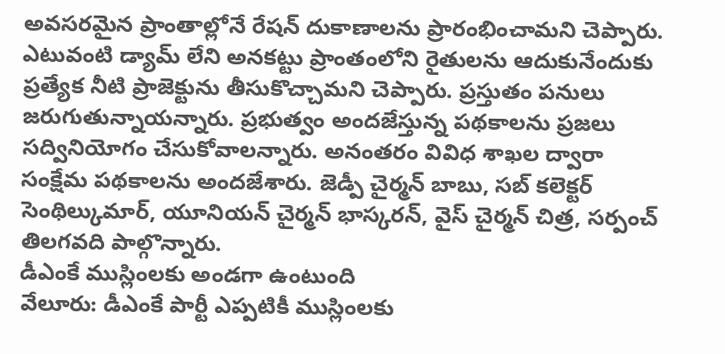అవసరమైన ప్రాంతాల్లోనే రేషన్ దుకాణాలను ప్రారంభించామని చెప్పారు. ఎటువంటి డ్యామ్ లేని అనకట్టు ప్రాంతంలోని రైతులను ఆదుకునేందుకు ప్రత్యేక నీటి ప్రాజెక్టును తీసుకొచ్చామని చెప్పారు. ప్రస్తుతం పనులు జరుగుతున్నాయన్నారు. ప్రభుత్వం అందజేస్తున్న పథకాలను ప్రజలు సద్వినియోగం చేసుకోవాలన్నారు. అనంతరం వివిధ శాఖల ద్వారా సంక్షేమ పథకాలను అందజేశారు. జెడ్పీ చైర్మన్ బాబు, సబ్ కలెక్టర్ సెంథిల్కుమార్, యూనియన్ చైర్మన్ భాస్కరన్, వైస్ చైర్మన్ చిత్ర, సర్పంచ్ తిలగవది పాల్గొన్నారు.
డీఎంకే ముస్లింలకు అండగా ఉంటుంది
వేలూరు: డీఎంకే పార్టీ ఎప్పటికీ ముస్లింలకు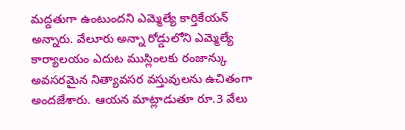మద్దతుగా ఉంటుందని ఎమ్మెల్యే కార్తికేయన్ అన్నారు. వేలూరు అన్నా రోడ్డులోని ఎమ్మెల్యే కార్యాలయం ఎదుట ముస్లింలకు రంజాన్కు అవసరమైన నిత్యావసర వస్తువులను ఉచితంగా అందజేశారు. ఆయన మాట్లాడుతూ రూ.3 వేలు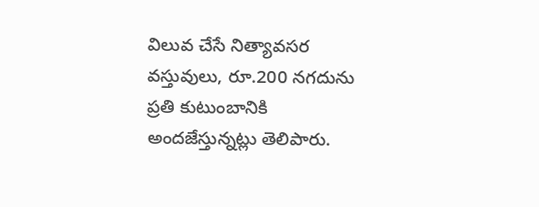విలువ చేసే నిత్యావసర వస్తువులు, రూ.200 నగదును ప్రతి కుటుంబానికి అందజేస్తున్నట్లు తెలిపారు.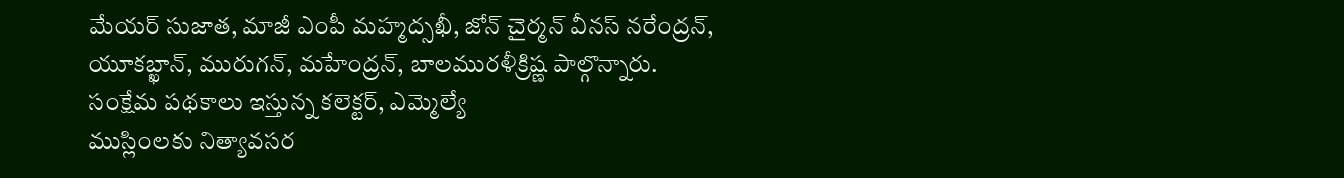మేయర్ సుజాత, మాజీ ఎంపీ మహ్మద్సఖీ, జోన్ చైర్మన్ వీనస్ నరేంద్రన్, యూకబ్ఖాన్, మురుగన్, మహేంద్రన్, బాలమురళీక్రిష్ణ పాల్గొన్నారు.
సంక్షేమ పథకాలు ఇస్తున్న కలెక్టర్, ఎమ్మెల్యే
ముస్లింలకు నిత్యావసర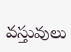వస్తువులు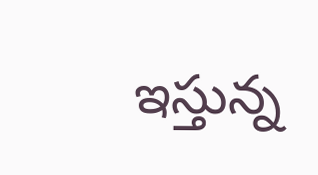ఇస్తున్న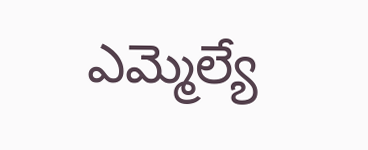ఎమ్మెల్యే